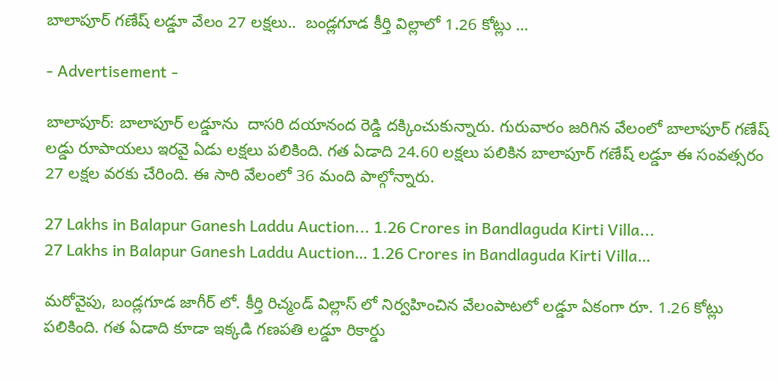బాలాపూర్ గణేష్ లడ్డూ వేలం 27 లక్షలు..  బండ్లగూడ కీర్తి విల్లాలో 1.26 కోట్లు …

- Advertisement -

బాలాపూర్: బాలాపూర్ లడ్డూను  దాసరి దయానంద రెడ్డి దక్కించుకున్నారు. గురువారం జరిగిన వేలంలో బాలాపూర్ గణేష్ లడ్డు రూపాయలు ఇరవై ఏడు లక్షలు పలికింది. గత ఏడాది 24.60 లక్షలు పలికిన బాలాపూర్ గణేష్ లడ్డూ ఈ సంవత్సరం 27 లక్షల వరకు చేరింది. ఈ సారి వేలంలో 36 మంది పాల్గోన్నారు.

27 Lakhs in Balapur Ganesh Laddu Auction... 1.26 Crores in Bandlaguda Kirti Villa...
27 Lakhs in Balapur Ganesh Laddu Auction… 1.26 Crores in Bandlaguda Kirti Villa…

మరోవైపు, బండ్లగూడ జాగీర్ లో. కీర్తి రిచ్మండ్ విల్లాస్ లో నిర్వహించిన వేలంపాటలో లడ్డూ ఏకంగా రూ. 1.26 కోట్లు పలికింది. గత ఏడాది కూడా ఇక్కడి గణపతి లడ్డూ రికార్డు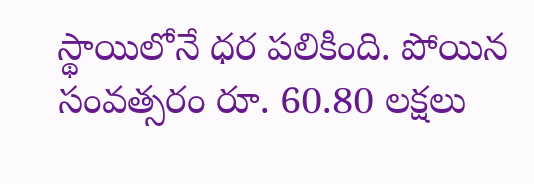స్థాయిలోనే ధర పలికింది. పోయిన సంవత్సరం రూ. 60.80 లక్షలు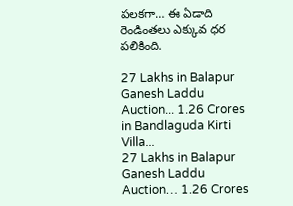పలకగా… ఈ ఏడాది రెండింతలు ఎక్కువ ధర పలికింది.

27 Lakhs in Balapur Ganesh Laddu Auction... 1.26 Crores in Bandlaguda Kirti Villa...
27 Lakhs in Balapur Ganesh Laddu Auction… 1.26 Crores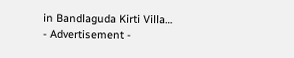in Bandlaguda Kirti Villa…
- Advertisement -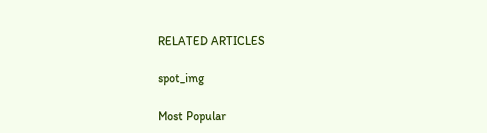RELATED ARTICLES

spot_img

Most Popular